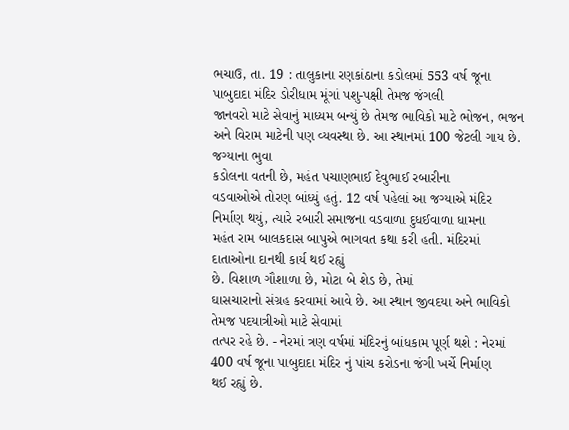ભચાઉ, તા. 19 : તાલુકાના રણકાંઠાના કડોલમાં 553 વર્ષ જૂના પાબુદાદા મંદિર ડોરીધામ મૂંગાં પશુ-પક્ષી તેમજ જંગલી
જાનવરો માટે સેવાનું માધ્યમ બન્યું છે તેમજ ભાવિકો માટે ભોજન, ભજન અને વિરામ માટેની પણ વ્યવસ્થા છે. આ સ્થાનમાં 100 જેટલી ગાય છે. જગ્યાના ભુવા
કડોલના વતની છે, મહંત પચાણભાઈ દેવુભાઈ રબારીના
વડવાઓએ તોરણ બાંધ્યું હતું. 12 વર્ષ પહેલાં આ જગ્યાએ મંદિર નિર્માણ થયું, ત્યારે રબારી સમાજના વડવાળા દુધઈવાળા ધામના
મહંત રામ બાલકદાસ બાપુએ ભાગવત કથા કરી હતી. મંદિરમાં દાતાઓના દાનથી કાર્ય થઈ રહ્યું
છે. વિશાળ ગૌશાળા છે, મોટા બે શેડ છે, તેમાં
ઘાસચારાનો સંગ્રહ કરવામાં આવે છે. આ સ્થાન જીવદયા અને ભાવિકો તેમજ પદયાત્રીઓ માટે સેવામાં
તત્પર રહે છે. - નેરમાં ત્રણ વર્ષમાં મંદિરનું બાંધકામ પૂર્ણ થશે : નેરમાં 400 વર્ષ જૂના પાબુદાદા મંદિર નું પાંચ કરોડના જંગી ખર્ચે નિર્માણ
થઈ રહ્યું છે.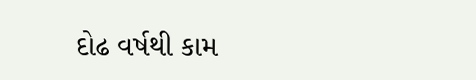દોઢ વર્ષથી કામ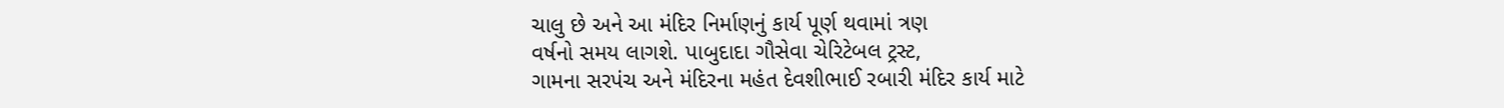ચાલુ છે અને આ મંદિર નિર્માણનું કાર્ય પૂર્ણ થવામાં ત્રણ
વર્ષનો સમય લાગશે. પાબુદાદા ગૌસેવા ચેરિટેબલ ટ્રસ્ટ,
ગામના સરપંચ અને મંદિરના મહંત દેવશીભાઈ રબારી મંદિર કાર્ય માટે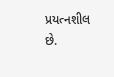પ્રયત્નશીલ
છે.